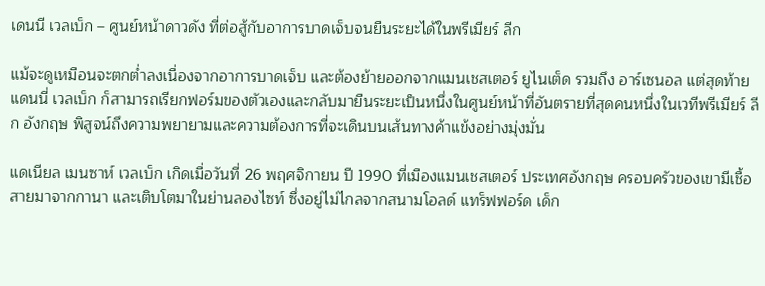เดนนี เวลเบ็ก – ศูนย์หน้าดาวดัง ที่ต่อสู้กับอาการบาดเจ็บจนยืนระยะได้ในพรีเมียร์ ลีก

แม้จะดูเหมือนจะตกต่ำลงเนื่องจากอาการบาดเจ็บ และต้องย้ายออกจากแมนเชสเตอร์ ยูไนเต็ด รวมถึง อาร์เซนอล แต่สุดท้าย แดนนี่ เวลเบ็ก ก็สามารถเรียกฟอร์มของตัวเองและกลับมายืนระยะเป็นหนึ่งในศูนย์หน้าที่อันตรายที่สุดคนหนึ่งในเวทีพรีเมียร์ ลีก อังกฤษ พิสูจน์ถึงความพยายามและความต้องการที่จะเดินบนเส้นทางค้าแข้งอย่างมุ่งมั่น

แดเนียล เมนซาห์ เวลเบ็ก เกิดเมื่อวันที่ 26 พฤศจิกายน ปี 1990 ที่เมืองแมนเชสเตอร์ ประเทศอังกฤษ ครอบครัวของเขามีเชื้อสายมาจากกานา และเติบโตมาในย่านลองไซท์ ซึ่งอยู่ไม่ไกลจากสนามโอลด์ แทร็ฟฟอร์ด เด็ก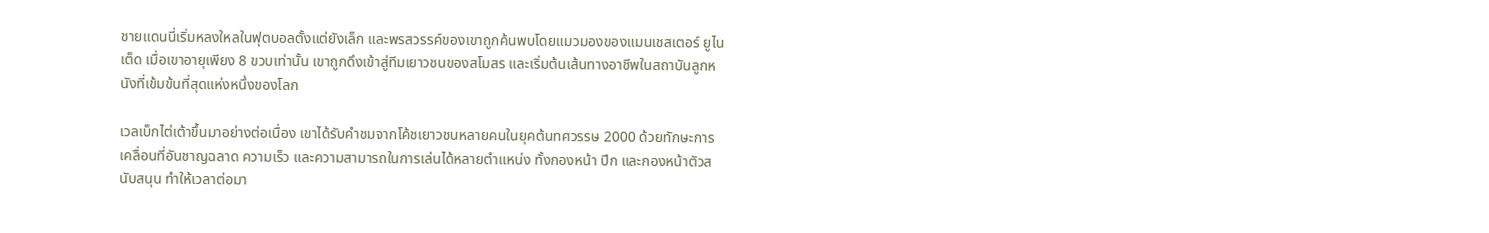ชายแดนนี่เริ่มหลงใหลในฟุตบอลตั้งแต่ยังเล็ก และพรสวรรค์ของเขาถูกค้นพบโดยแมวมองของแมนเชสเตอร์ ยูไนเต็ด เมื่อเขาอายุเพียง 8 ขวบเท่านั้น เขาถูกดึงเข้าสู่ทีมเยาวชนของสโมสร และเริ่มต้นเส้นทางอาชีพในสถาบันลูกหนังที่เข้มข้นที่สุดแห่งหนึ่งของโลก

เวลเบ็กไต่เต้าขึ้นมาอย่างต่อเนื่อง เขาได้รับคำชมจากโค้ชเยาวชนหลายคนในยุคต้นทศวรรษ 2000 ด้วยทักษะการเคลื่อนที่อันชาญฉลาด ความเร็ว และความสามารถในการเล่นได้หลายตำแหน่ง ทั้งกองหน้า ปีก และกองหน้าตัวสนับสนุน ทำให้เวลาต่อมา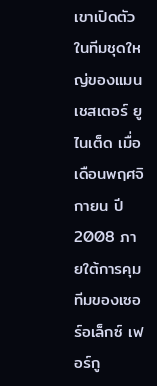เขาเปิดตัวในทีมชุดใหญ่ของแมนเชสเตอร์ ยูไนเต็ด เมื่อเดือนพฤศจิกายน ปี 2008 ภายใต้การคุมทีมของเซอร์อเล็กซ์ เฟอร์กู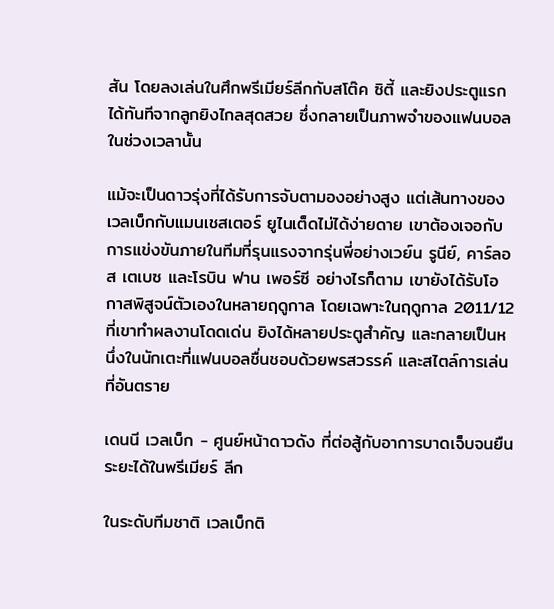สัน โดยลงเล่นในศึกพรีเมียร์ลีกกับสโต๊ค ซิตี้ และยิงประตูแรกได้ทันทีจากลูกยิงไกลสุดสวย ซึ่งกลายเป็นภาพจำของแฟนบอลในช่วงเวลานั้น

แม้จะเป็นดาวรุ่งที่ได้รับการจับตามองอย่างสูง แต่เส้นทางของเวลเบ็กกับแมนเชสเตอร์ ยูไนเต็ดไม่ได้ง่ายดาย เขาต้องเจอกับการแข่งขันภายในทีมที่รุนแรงจากรุ่นพี่อย่างเวย์น รูนีย์, คาร์ลอส เตเบซ และโรบิน ฟาน เพอร์ซี อย่างไรก็ตาม เขายังได้รับโอกาสพิสูจน์ตัวเองในหลายฤดูกาล โดยเฉพาะในฤดูกาล 2011/12 ที่เขาทำผลงานโดดเด่น ยิงได้หลายประตูสำคัญ และกลายเป็นหนึ่งในนักเตะที่แฟนบอลชื่นชอบด้วยพรสวรรค์ และสไตล์การเล่นที่อันตราย

เดนนี เวลเบ็ก - ศูนย์หน้าดาวดัง ที่ต่อสู้กับอาการบาดเจ็บจนยืนระยะได้ในพรีเมียร์ ลีก

ในระดับทีมชาติ เวลเบ็กติ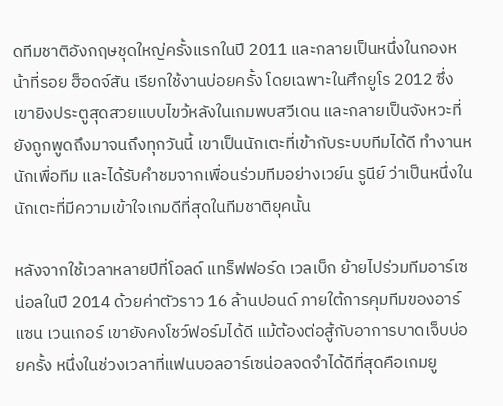ดทีมชาติอังกฤษชุดใหญ่ครั้งแรกในปี 2011 และกลายเป็นหนึ่งในกองหน้าที่รอย ฮ็อดจ์สัน เรียกใช้งานบ่อยครั้ง โดยเฉพาะในศึกยูโร 2012 ซึ่งเขายิงประตูสุดสวยแบบไขว้หลังในเกมพบสวีเดน และกลายเป็นจังหวะที่ยังถูกพูดถึงมาจนถึงทุกวันนี้ เขาเป็นนักเตะที่เข้ากับระบบทีมได้ดี ทำงานหนักเพื่อทีม และได้รับคำชมจากเพื่อนร่วมทีมอย่างเวย์น รูนีย์ ว่าเป็นหนึ่งในนักเตะที่มีความเข้าใจเกมดีที่สุดในทีมชาติยุคนั้น

หลังจากใช้เวลาหลายปีที่โอลด์ แทร็ฟฟอร์ด เวลเบ็ก ย้ายไปร่วมทีมอาร์เซน่อลในปี 2014 ด้วยค่าตัวราว 16 ล้านปอนด์ ภายใต้การคุมทีมของอาร์แซน เวนเกอร์ เขายังคงโชว์ฟอร์มได้ดี แม้ต้องต่อสู้กับอาการบาดเจ็บบ่อยครั้ง หนึ่งในช่วงเวลาที่แฟนบอลอาร์เซน่อลจดจำได้ดีที่สุดคือเกมยู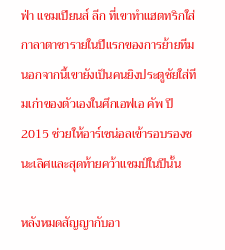ฟ่า แชมเปียนส์ ลีก ที่เขาทำแฮตทริกใส่กาลาตาซารายในปีแรกของการย้ายทีม นอกจากนี้เขายังเป็นคนยิงประตูชัยใส่ทีมเก่าของตัวเองในศึกเอฟเอ คัพ ปี 2015 ช่วยให้อาร์เซน่อลเข้ารอบรองชนะเลิศและสุดท้ายคว้าแชมป์ในปีนั้น

หลังหมดสัญญากับอา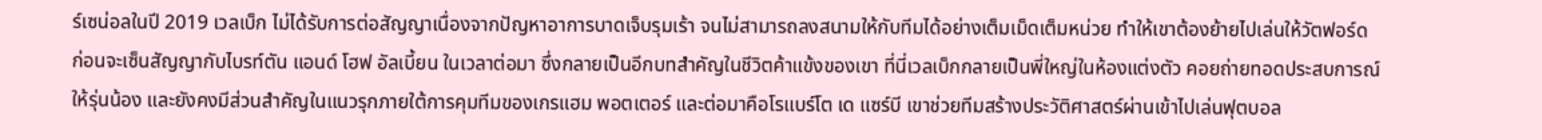ร์เซน่อลในปี 2019 เวลเบ็ก ไม่ได้รับการต่อสัญญาเนื่องจากปัญหาอาการบาดเจ็บรุมเร้า จนไม่สามารถลงสนามให้กับทีมได้อย่างเต็มเม็ดเต็มหน่วย ทำให้เขาต้องย้ายไปเล่นให้วัตฟอร์ด ก่อนจะเซ็นสัญญากับไบรท์ตัน แอนด์ โฮฟ อัลเบี้ยน ในเวลาต่อมา ซึ่งกลายเป็นอีกบทสำคัญในชีวิตค้าแข้งของเขา ที่นี่เวลเบ็กกลายเป็นพี่ใหญ่ในห้องแต่งตัว คอยถ่ายทอดประสบการณ์ให้รุ่นน้อง และยังคงมีส่วนสำคัญในแนวรุกภายใต้การคุมทีมของเกรแฮม พอตเตอร์ และต่อมาคือโรแบร์โต เด แซร์บี เขาช่วยทีมสร้างประวัติศาสตร์ผ่านเข้าไปเล่นฟุตบอล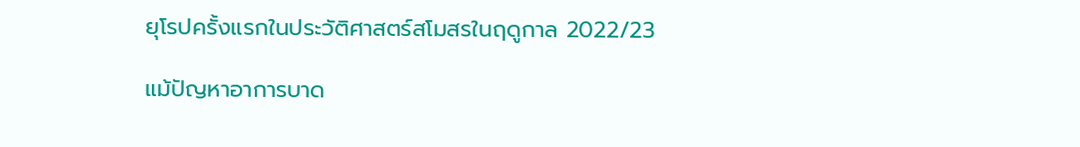ยุโรปครั้งแรกในประวัติศาสตร์สโมสรในฤดูกาล 2022/23

แม้ปัญหาอาการบาด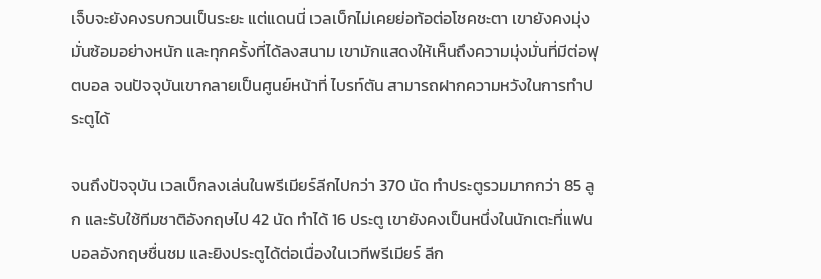เจ็บจะยังคงรบกวนเป็นระยะ แต่แดนนี่ เวลเบ็กไม่เคยย่อท้อต่อโชคชะตา เขายังคงมุ่งมั่นซ้อมอย่างหนัก และทุกครั้งที่ได้ลงสนาม เขามักแสดงให้เห็นถึงความมุ่งมั่นที่มีต่อฟุตบอล จนปัจจุบันเขากลายเป็นศูนย์หน้าที่ ไบรท์ตัน สามารถฝากความหวังในการทำประตูได้

จนถึงปัจจุบัน เวลเบ็กลงเล่นในพรีเมียร์ลีกไปกว่า 370 นัด ทำประตูรวมมากกว่า 85 ลูก และรับใช้ทีมชาติอังกฤษไป 42 นัด ทำได้ 16 ประตู เขายังคงเป็นหนึ่งในนักเตะที่แฟนบอลอังกฤษชื่นชม และยิงประตูได้ต่อเนื่องในเวทีพรีเมียร์ ลีก